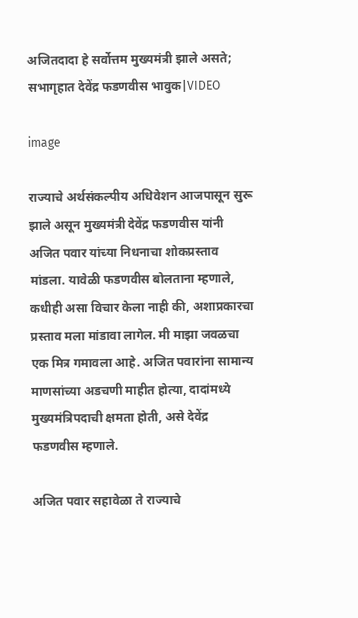अजितदादा हे सर्वोत्तम मुख्यमंत्री झाले असते; सभागृहात देवेंद्र फडणवीस भावुक|VIDEO

image

राज्याचे अर्थसंकल्पीय अधिवेशन आजपासून सुरू झाले असून मुख्यमंत्री देवेंद्र फडणवीस यांनी अजित पवार यांच्या निधनाचा शोकप्रस्ताव मांडला. यावेळी फडणवीस बोलताना म्हणाले, कधीही असा विचार केला नाही की, अशाप्रकारचा प्रस्ताव मला मांडावा लागेल. मी माझा जवळचा एक मित्र गमावला आहे. अजित पवारांना सामान्य माणसांच्या अडचणी माहीत होत्या, दादांमध्ये मुख्यमंत्रिपदाची क्षमता होती, असे देवेंद्र फडणवीस म्हणाले.

अजित पवार सहावेळा ते राज्याचे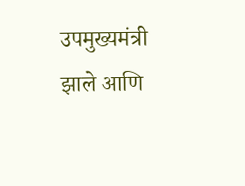उपमुख्यमंत्री झाले आणि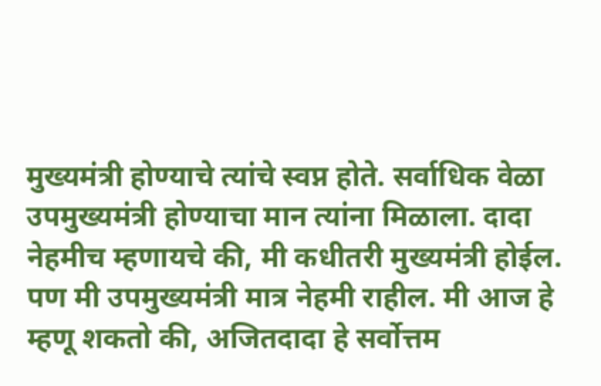मुख्यमंत्री होण्याचे त्यांचे स्वप्न होते. सर्वाधिक वेळा उपमुख्यमंत्री होण्याचा मान त्यांना मिळाला. दादा नेहमीच म्हणायचे की, मी कधीतरी मुख्यमंत्री होईल. पण मी उपमुख्यमंत्री मात्र नेहमी राहील. मी आज हे म्हणू शकतो की, अजितदादा हे सर्वोत्तम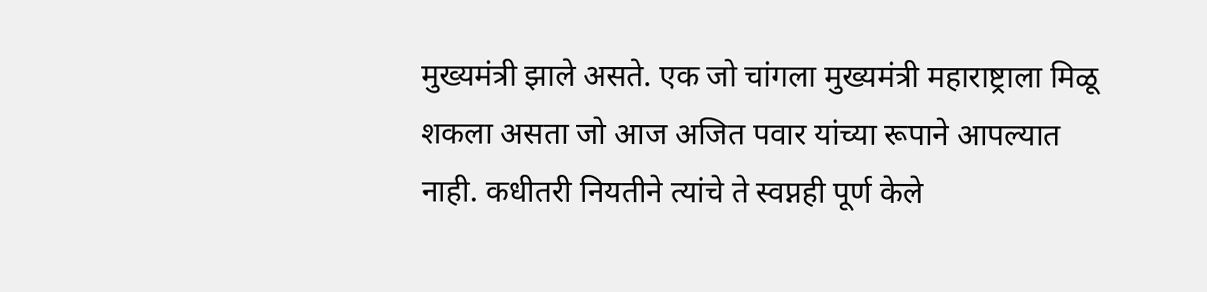मुख्यमंत्री झाले असते. एक जो चांगला मुख्यमंत्री महाराष्ट्राला मिळू शकला असता जो आज अजित पवार यांच्या रूपाने आपल्यात नाही. कधीतरी नियतीने त्यांचे ते स्वप्नही पूर्ण केले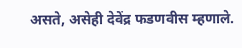असते, असेही देवेंद्र फडणवीस म्हणाले.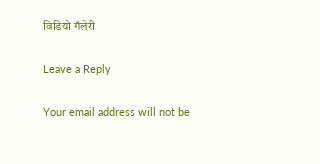विडियो गॅलेरी

Leave a Reply

Your email address will not be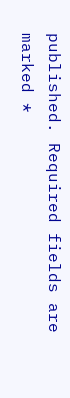published. Required fields are marked *